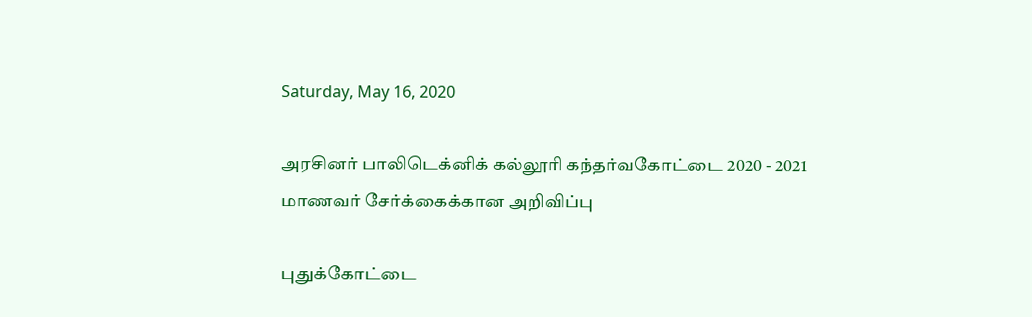Saturday, May 16, 2020

அரசினர் பாலிடெக்னிக் கல்லூரி கந்தர்வகோட்டை 2020 - 2021 மாணவர் சேர்க்கைக்கான அறிவிப்பு

புதுக்கோட்டை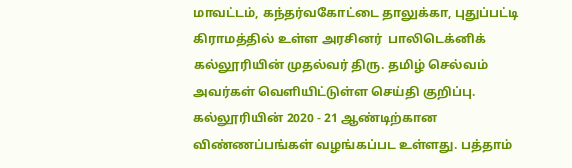மாவட்டம், கந்தர்வகோட்டை தாலுக்கா, புதுப்பட்டி கிராமத்தில் உள்ள அரசினர்  பாலிடெக்னிக் கல்லூரியின் முதல்வர் திரு. தமிழ் செல்வம் அவர்கள் வெளியிட்டுள்ள செய்தி குறிப்பு. கல்லூரியின் 2020 - 21 ஆண்டிற்கான விண்ணப்பங்கள் வழங்கப்பட உள்ளது. பத்தாம்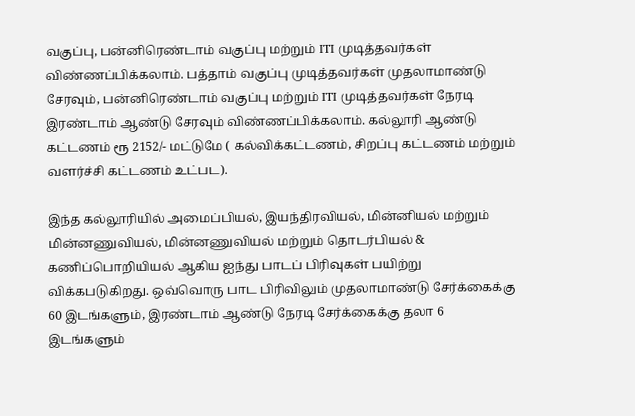வகுப்பு, பன்னிரெண்டாம் வகுப்பு மற்றும் ITI முடித்தவர்கள் விண்ணப்பிக்கலாம். பத்தாம் வகுப்பு முடித்தவர்கள் முதலாமாண்டு சேரவும், பன்னிரெண்டாம் வகுப்பு மற்றும் ITI முடித்தவர்கள் நேரடி இரண்டாம் ஆண்டு சேரவும் விண்ணப்பிக்கலாம். கல்லூரி ஆண்டு கட்டணம் ரூ 2152/- மட்டுமே ( கல்விக்கட்டணம், சிறப்பு கட்டணம் மற்றும் வளர்ச்சி கட்டணம் உட்பட).

இந்த கல்லூரியில் அமைப்பியல், இயந்திரவியல், மின்னியல் மற்றும் மின்னணுவியல், மின்னணுவியல் மற்றும் தொடர்பியல் & கணிப்பொறியியல் ஆகிய ஐந்து பாடப் பிரிவுகள் பயிற்று விக்கபடுகிறது. ஒவ்வொரு பாட பிரிவிலும் முதலாமாண்டு சேர்க்கைக்கு 60 இடங்களும், இரண்டாம் ஆண்டு நேரடி சேர்க்கைக்கு தலா 6 இடங்களும்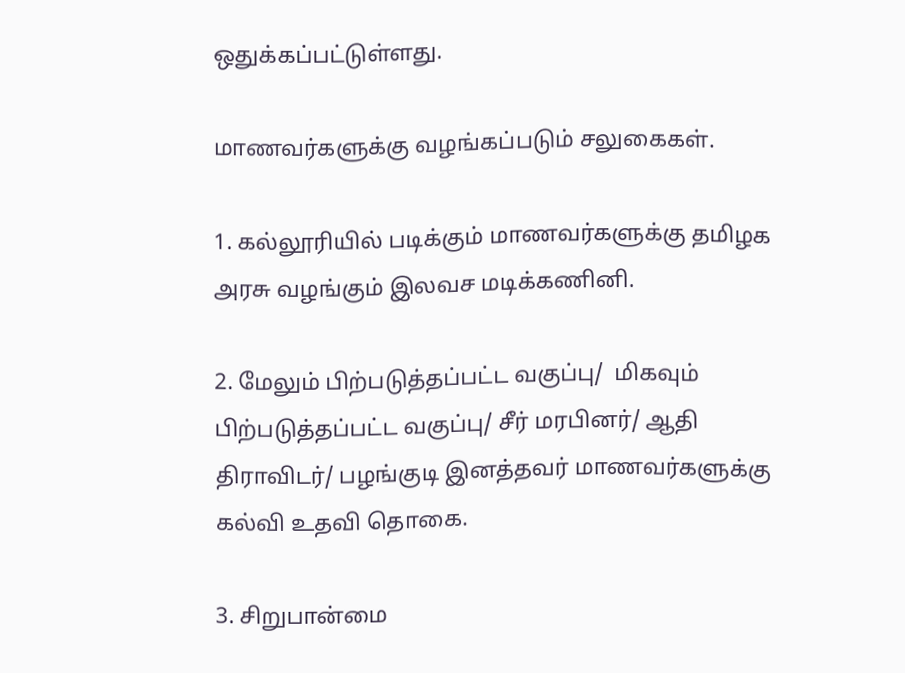ஒதுக்கப்பட்டுள்ளது.

மாணவர்களுக்கு வழங்கப்படும் சலுகைகள்.

1. கல்லூரியில் படிக்கும் மாணவர்களுக்கு தமிழக அரசு வழங்கும் இலவச மடிக்கணினி.

2. மேலும் பிற்படுத்தப்பட்ட வகுப்பு/  மிகவும் பிற்படுத்தப்பட்ட வகுப்பு/ சீர் மரபினர்/ ஆதி திராவிடர்/ பழங்குடி இனத்தவர் மாணவர்களுக்கு கல்வி உதவி தொகை.

3. சிறுபான்மை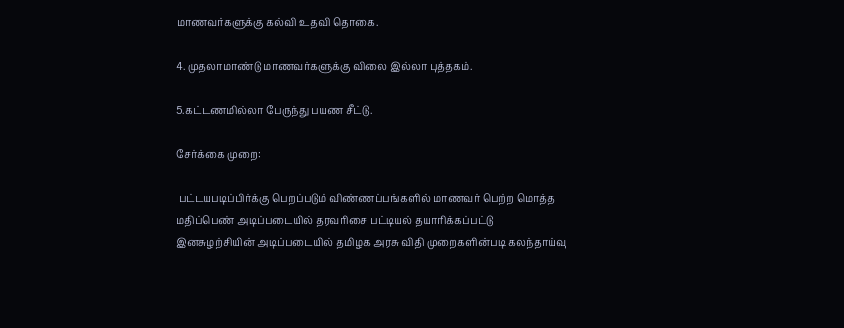மாணவர்களுக்கு கல்வி உதவி தொகை.

4. முதலாமாண்டு மாணவர்களுக்கு விலை இல்லா புத்தகம்.

5.கட்டணமில்லா பேருந்து பயண சீட்டு.

சேர்க்கை முறை:

 பட்டயபடிப்பிர்க்கு பெறப்படும் விண்ணப்பங்களில் மாணவர் பெற்ற மொத்த மதிப்பெண் அடிப்படையில் தரவரிசை பட்டியல் தயாரிக்கப்பட்டு இனசுழற்சியின் அடிப்படையில் தமிழக அரசு விதி முறைகளின்படி கலந்தாய்வு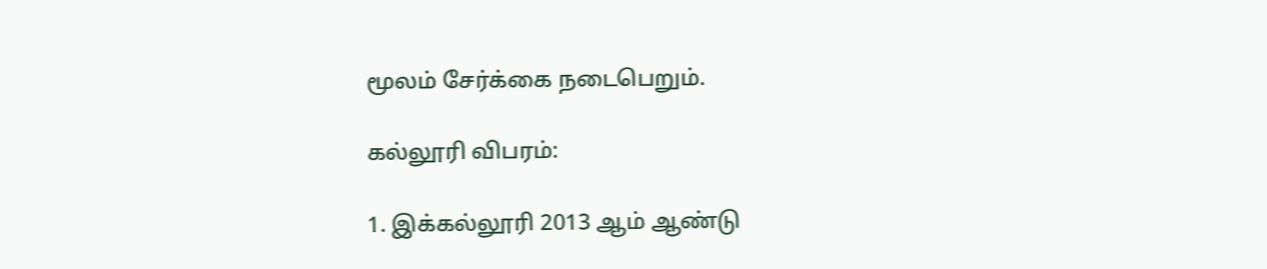மூலம் சேர்க்கை நடைபெறும்.

கல்லூரி விபரம்:

1. இக்கல்லூரி 2013 ஆம் ஆண்டு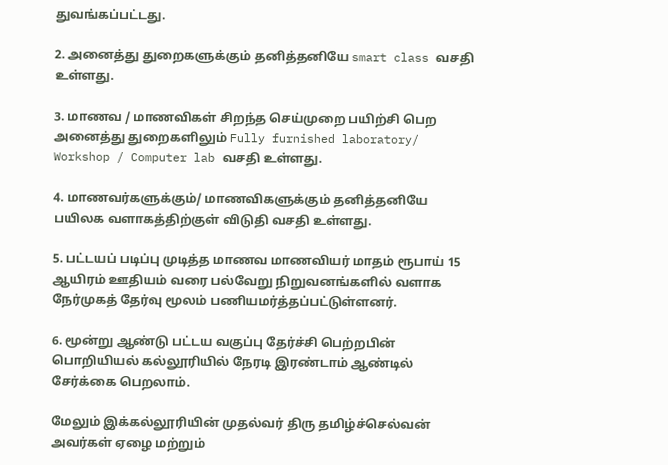துவங்கப்பட்டது.

2. அனைத்து துறைகளுக்கும் தனித்தனியே smart class வசதி உள்ளது.

3. மாணவ / மாணவிகள் சிறந்த செய்முறை பயிற்சி பெற அனைத்து துறைகளிலும் Fully furnished laboratory/ Workshop / Computer lab வசதி உள்ளது.

4. மாணவர்களுக்கும்/ மாணவிகளுக்கும் தனித்தனியே பயிலக வளாகத்திற்குள் விடுதி வசதி உள்ளது.

5. பட்டயப் படிப்பு முடித்த மாணவ மாணவியர் மாதம் ரூபாய் 15 ஆயிரம் ஊதியம் வரை பல்வேறு நிறுவனங்களில் வளாக நேர்முகத் தேர்வு மூலம் பணியமர்த்தப்பட்டுள்ளனர்.

6. மூன்று ஆண்டு பட்டய வகுப்பு தேர்ச்சி பெற்றபின் பொறியியல் கல்லூரியில் நேரடி இரண்டாம் ஆண்டில் சேர்க்கை பெறலாம்.

மேலும் இக்கல்லூரியின் முதல்வர் திரு தமிழ்ச்செல்வன் அவர்கள் ஏழை மற்றும்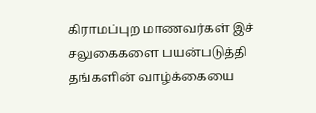கிராமப்புற மாணவர்கள் இச் சலுகைகளை பயன்படுத்தி தங்களின் வாழ்க்கையை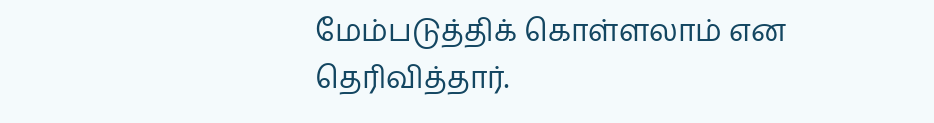மேம்படுத்திக் கொள்ளலாம் என தெரிவித்தார்.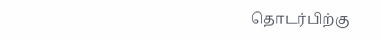தொடர்பிற்கு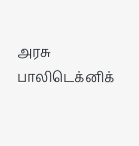அரசு பாலிடெக்னிக்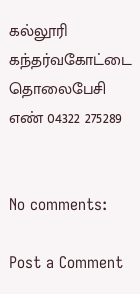கல்லூரி கந்தர்வகோட்டை
தொலைபேசி எண் 04322 275289


No comments:

Post a Comment